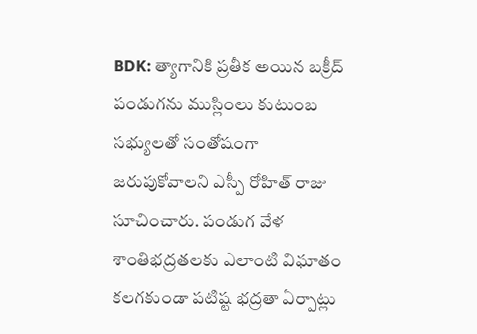BDK: త్యాగానికి ప్రతీక అయిన బక్రీద్ పండుగను ముస్లింలు కుటుంబ సభ్యులతో సంతోషంగా జరుపుకోవాలని ఎస్పీ రోహిత్ రాజు సూచించారు. పండుగ వేళ శాంతిభద్రతలకు ఎలాంటి విఘాతం కలగకుండా పటిష్ట భద్రతా ఏర్పాట్లు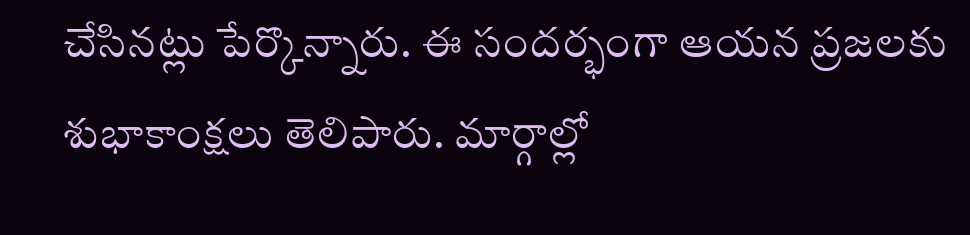చేసినట్లు పేర్కొన్నారు. ఈ సందర్భంగా ఆయన ప్రజలకు శుభాకాంక్షలు తెలిపారు. మార్గాల్లో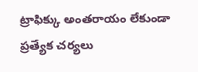ట్రాఫిక్కు అంతరాయం లేకుండా ప్రత్యేక చర్యలు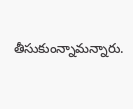తీసుకుంన్నామన్నారు.